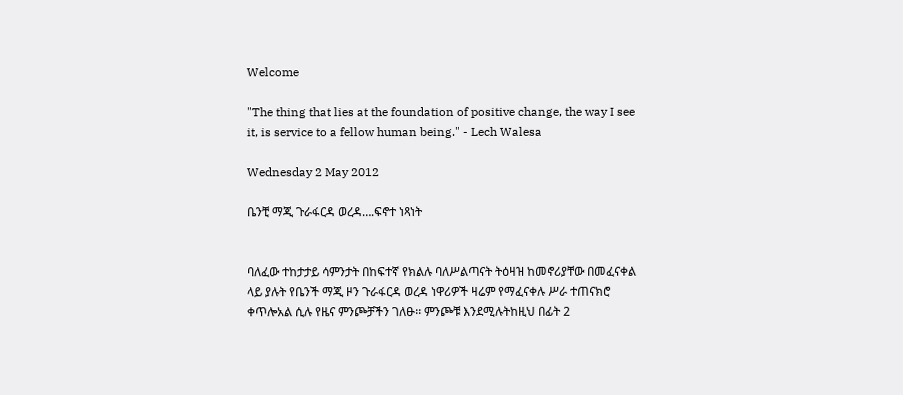Welcome

"The thing that lies at the foundation of positive change, the way I see it, is service to a fellow human being." - Lech Walesa

Wednesday 2 May 2012

ቤንቺ ማጂ ጉራፋርዳ ወረዳ….ፍኖተ ነጻነት


ባለፈው ተከታታይ ሳምንታት በከፍተኛ የክልሉ ባለሥልጣናት ትዕዛዝ ከመኖሪያቸው በመፈናቀል ላይ ያሉት የቤንች ማጂ ዞን ጉራፋርዳ ወረዳ ነዋሪዎች ዛሬም የማፈናቀሉ ሥራ ተጠናክሮ ቀጥሎአል ሲሉ የዜና ምንጮቻችን ገለፁ፡፡ ምንጮቹ እንደሚሉትከዚህ በፊት 2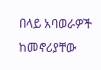በላይ አባወራዎች ከመኖሪያቸው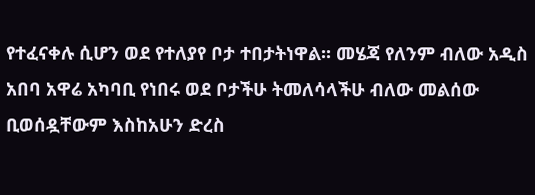የተፈናቀሉ ሲሆን ወደ የተለያየ ቦታ ተበታትነዋል፡፡ መሄጃ የለንም ብለው አዲስ አበባ አዋሬ አካባቢ የነበሩ ወደ ቦታችሁ ትመለሳላችሁ ብለው መልሰው
ቢወሰዷቸውም እስከአሁን ድረስ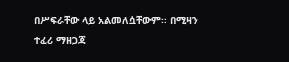በሥፍራቸው ላይ አልመለሷቸውም፡፡ በሚዛን ተፈሪ ማዘጋጃ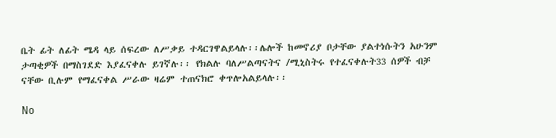ቤት ፊት ለፊት ሜዳ ላይ ሰፍረው ለሥቃይ ተዳርገዋልይላሉ፡፡ሌሎች ከመኖሪያ ቦታቸው ያልተነሱትን አሁንም ታጣቂዎች በማስገደድ እያፈናቀሉ ይገኛሉ፡፡ የክልሉ ባለሥልጣናትና /ሚኒስትሩ የተፈናቀሉት33 ሰዎች ብቻ ናቸው ቢሉም የማፈናቀል ሥራው ዛሬም ተጠናክሮ ቀጥሎአልይላሉ፡፡

No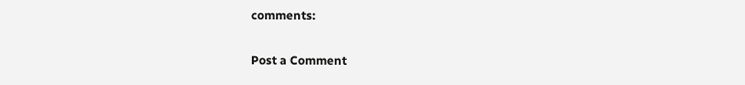comments:

Post a Comment